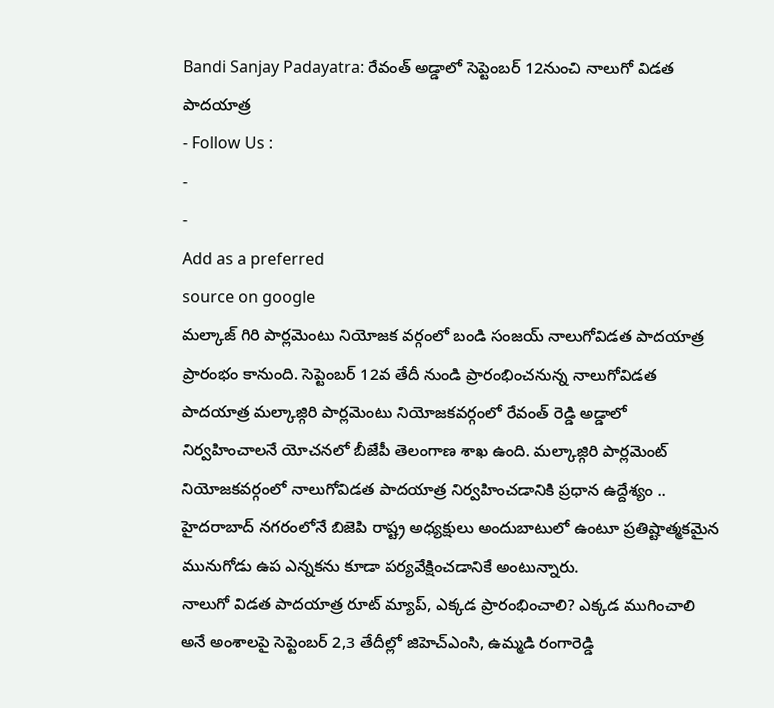Bandi Sanjay Padayatra: రేవంత్ అడ్డాలో సెప్టెంబర్ 12నుంచి నాలుగో విడత పాదయాత్ర
- Follow Us :
-
-
Add as a preferred
source on google
మల్కాజ్ గిరి పార్లమెంటు నియోజక వర్గంలో బండి సంజయ్ నాలుగోవిడత పాదయాత్ర ప్రారంభం కానుంది. సెప్టెంబర్ 12వ తేదీ నుండి ప్రారంభించనున్న నాలుగోవిడత పాదయాత్ర మల్కాజ్గిరి పార్లమెంటు నియోజకవర్గంలో రేవంత్ రెడ్డి అడ్డాలో నిర్వహించాలనే యోచనలో బీజేపీ తెలంగాణ శాఖ ఉంది. మల్కాజ్గిరి పార్లమెంట్ నియోజకవర్గంలో నాలుగోవిడత పాదయాత్ర నిర్వహించడానికి ప్రధాన ఉద్దేశ్యం .. హైదరాబాద్ నగరంలోనే బిజెపి రాష్ట్ర అధ్యక్షులు అందుబాటులో ఉంటూ ప్రతిష్టాత్మకమైన మునుగోడు ఉప ఎన్నకను కూడా పర్యవేక్షించడానికే అంటున్నారు.
నాలుగో విడత పాదయాత్ర రూట్ మ్యాప్, ఎక్కడ ప్రారంభించాలి? ఎక్కడ ముగించాలి అనే అంశాలపై సెప్టెంబర్ 2,3 తేదీల్లో జిహెచ్ఎంసి, ఉమ్మడి రంగారెడ్డి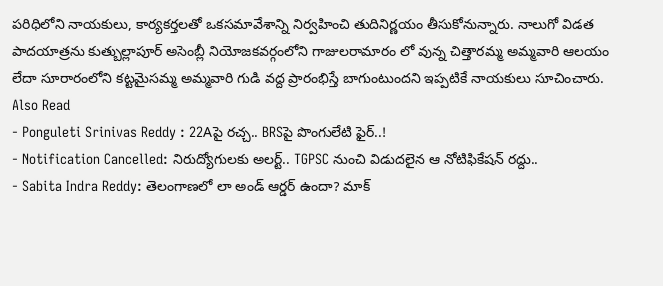పరిధిలోని నాయకులు, కార్యకర్తలతో ఒకసమావేశాన్ని నిర్వహించి తుదినిర్ణయం తీసుకోనున్నారు. నాలుగో విడత పాదయాత్రను కుత్బుల్లాపూర్ అసెంబ్లీ నియోజకవర్గంలోని గాజులరామారం లో వున్న చిత్తారమ్మ అమ్మవారి ఆలయం లేదా సూరారంలోని కట్టమైసమ్మ అమ్మవారి గుడి వద్ద ప్రారంభిస్తే బాగుంటుందని ఇప్పటికే నాయకులు సూచించారు.
Also Read
- Ponguleti Srinivas Reddy : 22Aపై రచ్చ.. BRSపై పొంగులేటి ఫైర్..!
- Notification Cancelled: నిరుద్యోగులకు అలర్ట్.. TGPSC నుంచి విడుదలైన ఆ నోటిఫికేషన్ రద్దు..
- Sabita Indra Reddy: తెలంగాణలో లా అండ్ ఆర్డర్ ఉందా? మాక్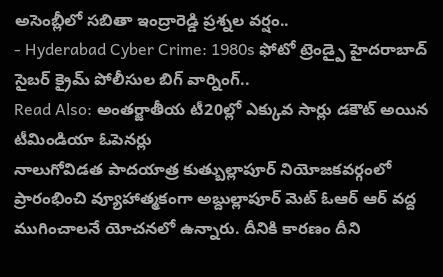అసెంబ్లీలో సబితా ఇంద్రారెడ్డి ప్రశ్నల వర్షం..
- Hyderabad Cyber Crime: 1980s ఫోటో ట్రెండ్పై హైదరాబాద్ సైబర్ క్రైమ్ పోలీసుల బిగ్ వార్నింగ్..
Read Also: అంతర్జాతీయ టీ20ల్లో ఎక్కువ సార్లు డకౌట్ అయిన టీమిండియా ఓపెనర్లు
నాలుగోవిడత పాదయాత్ర కుత్బుల్లాపూర్ నియోజకవర్గంలో ప్రారంభించి వ్యూహాత్మకంగా అబ్దుల్లాపూర్ మెట్ ఓఆర్ ఆర్ వద్ద ముగించాలనే యోచనలో ఉన్నారు. దీనికి కారణం దీని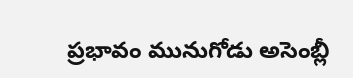ప్రభావం మునుగోడు అసెంబ్లీ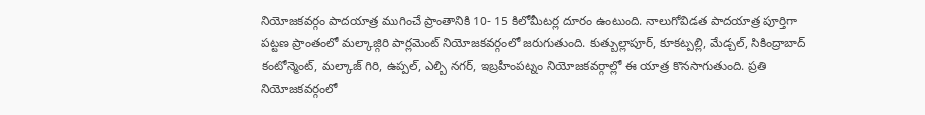నియోజకవర్గం పాదయాత్ర ముగించే ప్రాంతానికి 10- 15 కిలోమీటర్ల దూరం ఉంటుంది. నాలుగోవిడత పాదయాత్ర పూర్తిగా పట్టణ ప్రాంతంలో మల్కాజ్గిరి పార్లమెంట్ నియోజకవర్గంలో జరుగుతుంది. కుత్బుల్లాపూర్, కూకట్పల్లి, మేడ్చల్, సికింద్రాబాద్ కంటోన్మెంట్, మల్కాజ్ గిరి, ఉప్పల్, ఎల్బి నగర్, ఇబ్రహీంపట్నం నియోజకవర్గాల్లో ఈ యాత్ర కొనసాగుతుంది. ప్రతి నియోజకవర్గంలో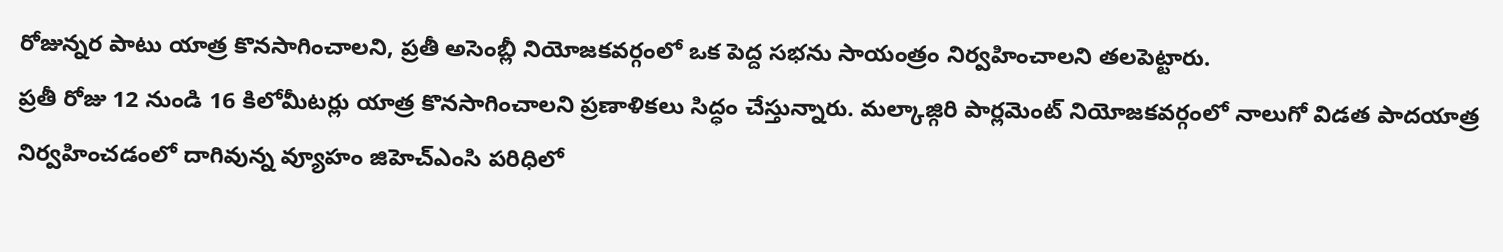రోజున్నర పాటు యాత్ర కొనసాగించాలని, ప్రతీ అసెంబ్లీ నియోజకవర్గంలో ఒక పెద్ద సభను సాయంత్రం నిర్వహించాలని తలపెట్టారు.
ప్రతీ రోజు 12 నుండి 16 కిలోమీటర్లు యాత్ర కొనసాగించాలని ప్రణాళికలు సిద్ధం చేస్తున్నారు. మల్కాజ్గిరి పార్లమెంట్ నియోజకవర్గంలో నాలుగో విడత పాదయాత్ర నిర్వహించడంలో దాగివున్న వ్యూహం జిహెచ్ఎంసి పరిధిలో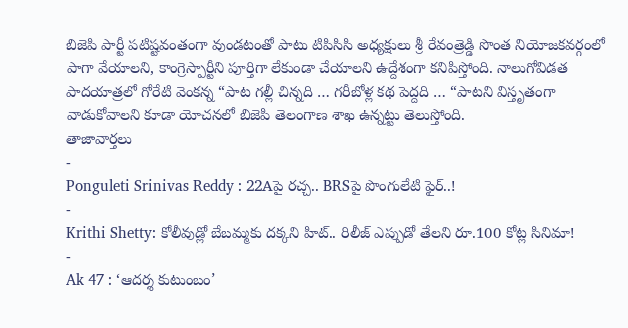బిజెపి పార్టీ పటిష్టవంతంగా వుండటంతో పాటు టిపిసిసి అధ్యక్షులు శ్రీ రేవంత్రెడ్డి సొంత నియోజకవర్గంలో పాగా వేయాలని, కాంగ్రెస్పార్టీని పూర్తిగా లేకుండా చేయాలని ఉద్దేశంగా కనిపిస్తోంది. నాలుగోవిడత పాదయాత్రలో గోరేటి వెంకన్న “పాట గల్లీ చిన్నది … గరీబోళ్ల కథ పెద్దది … “పాటని విస్తృతంగా వాడుకోవాలని కూడా యోచనలో బిజెపి తెలంగాణ శాఖ ఉన్నట్టు తెలుస్తోంది.
తాజావార్తలు
-
Ponguleti Srinivas Reddy : 22Aపై రచ్చ.. BRSపై పొంగులేటి ఫైర్..!
-
Krithi Shetty: కోలీవుడ్లో బేబమ్మకు దక్కని హిట్.. రిలీజ్ ఎప్పుడో తేలని రూ.100 కోట్ల సినిమా!
-
Ak 47 : ‘ఆదర్శ కుటుంబం’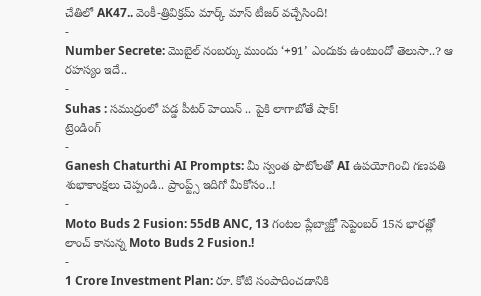చేతిలో AK47.. వెంకీ-త్రివిక్రమ్ మార్క్ మాస్ టీజర్ వచ్చేసింది!
-
Number Secrete: మొబైల్ నంబర్కు ముందు ‘+91’ ఎందుకు ఉంటుందో తెలుసా..? ఆ రహస్యం ఇదే..
-
Suhas : సముద్రంలో పడ్డ పీటర్ హెయిన్ .. పైకి లాగాబోతే షాక్!
ట్రెండింగ్
-
Ganesh Chaturthi AI Prompts: మీ స్వంత ఫొటోలతో AI ఉపయోగించి గణపతి శుభాకాంక్షలు చెప్పండి.. ప్రాంప్ట్స్ ఇదిగో మీకోసం..!
-
Moto Buds 2 Fusion: 55dB ANC, 13 గంటల ప్లేబ్యాక్తో సెప్టెంబర్ 15న భారత్లో లాంచ్ కానున్న Moto Buds 2 Fusion.!
-
1 Crore Investment Plan: రూ. కోటి సంపాదించడానికి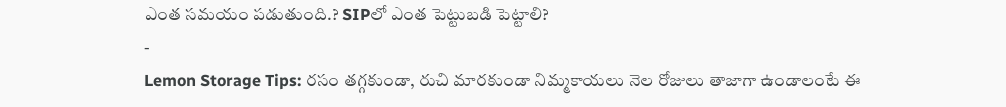ఎంత సమయం పడుతుంది.? SIPలో ఎంత పెట్టుబడి పెట్టాలి?
-
Lemon Storage Tips: రసం తగ్గకుండా, రుచి మారకుండా నిమ్మకాయలు నెల రోజులు తాజాగా ఉండాలంటే ఈ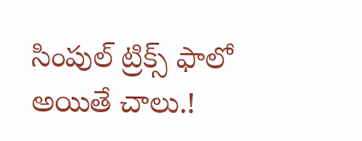సింపుల్ ట్రిక్స్ ఫాలో అయితే చాలు.!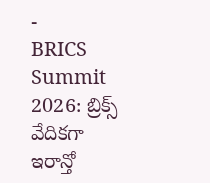-
BRICS Summit 2026: బ్రిక్స్ వేదికగా ఇరాన్తో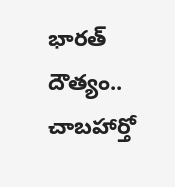భారత్ దౌత్యం.. చాబహార్తో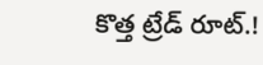కొత్త ట్రేడ్ రూట్.!